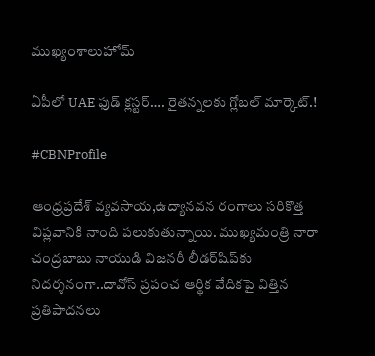ముఖ్యంశాలుహోమ్

ఏపీలో UAE ఫుడ్ క్లస్టర్…. రైతన్నలకు గ్లోబల్ మార్కెట్.!

#CBNProfile

ఆంధ్రప్రదేశ్‌ వ్యవసాయ,ఉద్యానవన రంగాలు సరికొత్త విప్లవానికి నాంది పలుకుతున్నాయి. ముఖ్యమంత్రి నారా చంద్రబాబు నాయుడి విజనరీ లీడర్‌షిప్‌కు నిదర్శనంగా..దావోస్ ప్రపంచ ఆర్థిక వేదికపై విత్తిన ప్రతిపాదనలు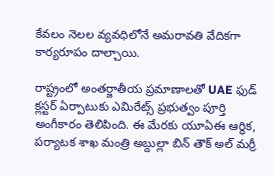కేవలం నెలల వ్యవధిలోనే అమరావతి వేదికగా కార్యరూపం దాల్చాయి.

రాష్ట్రంలో అంతర్జాతీయ ప్రమాణాలతో UAE ఫుడ్ క్లస్టర్ ఏర్పాటుకు ఎమిరేట్స్ ప్రభుత్వం పూర్తి అంగీకారం తెలిపింది. ఈ మేరకు యూఏఈ ఆర్థిక, పర్యాటక శాఖ మంత్రి అబ్దుల్లా బిన్ తౌక్ అల్ మర్రీ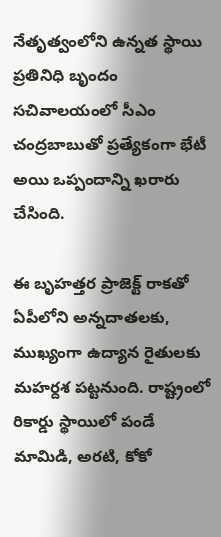నేతృత్వంలోని ఉన్నత స్థాయి ప్రతినిధి బృందం సచివాలయంలో సీఎం చంద్రబాబుతో ప్రత్యేకంగా భేటీ అయి ఒప్పందాన్ని ఖరారు చేసింది.

ఈ బృహత్తర ప్రాజెక్ట్ రాకతో ఏపీలోని అన్నదాతలకు, ముఖ్యంగా ఉద్యాన రైతులకు మహర్దశ పట్టనుంది. రాష్ట్రంలో రికార్డు స్థాయిలో పండే మామిడి, అరటి, కోకో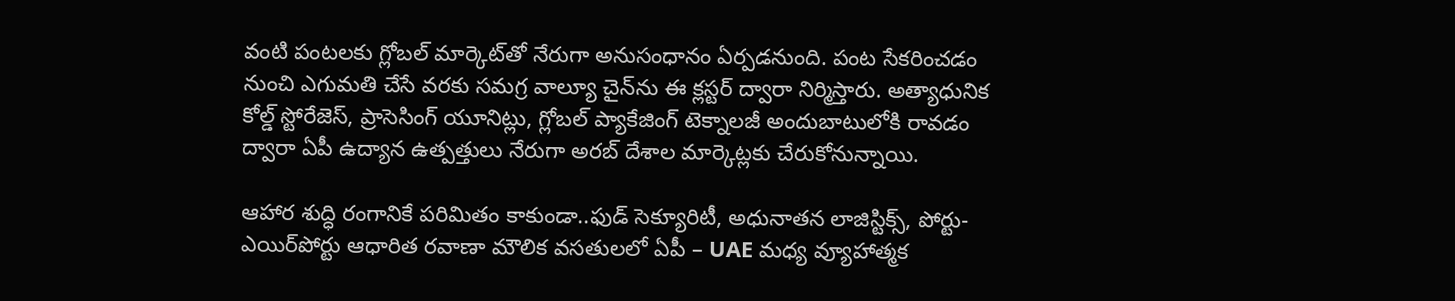వంటి పంటలకు గ్లోబల్ మార్కెట్‌తో నేరుగా అనుసంధానం ఏర్పడనుంది. పంట సేకరించడం నుంచి ఎగుమతి చేసే వరకు సమగ్ర వాల్యూ చైన్‌ను ఈ క్లస్టర్ ద్వారా నిర్మిస్తారు. అత్యాధునిక కోల్డ్ స్టోరేజెస్‌, ప్రాసెసింగ్ యూనిట్లు, గ్లోబల్ ప్యాకేజింగ్ టెక్నాలజీ అందుబాటులోకి రావడం ద్వారా ఏపీ ఉద్యాన ఉత్పత్తులు నేరుగా అరబ్ దేశాల మార్కెట్లకు చేరుకోనున్నాయి.

ఆహార శుద్ధి రంగానికే పరిమితం కాకుండా..ఫుడ్ సెక్యూరిటీ, అధునాతన లాజిస్టిక్స్, పోర్టు-ఎయిర్‌పోర్టు ఆధారిత రవాణా మౌలిక వసతులలో ఏపీ – UAE మధ్య వ్యూహాత్మక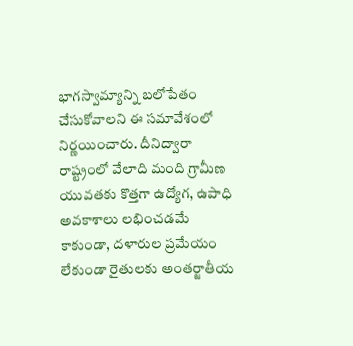భాగస్వామ్యాన్ని బలోపేతం చేసుకోవాలని ఈ సమావేశంలో నిర్ణయించారు. దీనిద్వారా రాష్ట్రంలో వేలాది మంది గ్రామీణ యువతకు కొత్తగా ఉద్యోగ, ఉపాధి అవకాశాలు లభించడమే కాకుండా, దళారుల ప్రమేయం లేకుండా రైతులకు అంతర్జాతీయ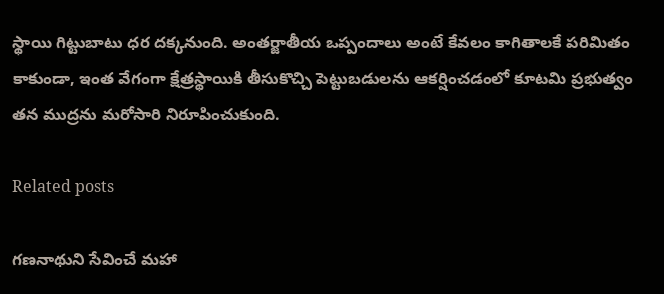స్థాయి గిట్టుబాటు ధర దక్కనుంది. అంతర్జాతీయ ఒప్పందాలు అంటే కేవలం కాగితాలకే పరిమితం కాకుండా, ఇంత వేగంగా క్షేత్రస్థాయికి తీసుకొచ్చి పెట్టుబడులను ఆకర్షించడంలో కూటమి ప్రభుత్వం తన ముద్రను మరోసారి నిరూపించుకుంది.

Related posts

గణనాథుని సేవించే మహా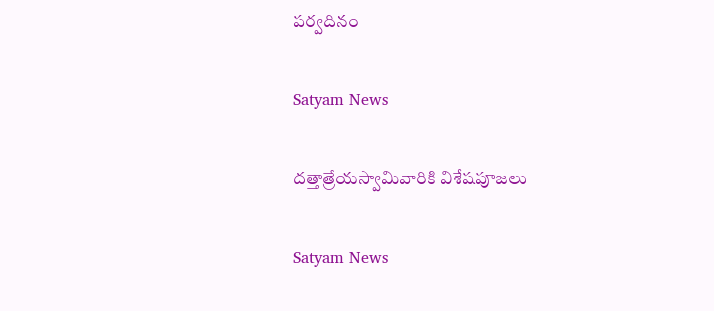పర్వదినం

Satyam News

దత్తాత్రేయస్వామివారికి విశేషపూజలు

Satyam News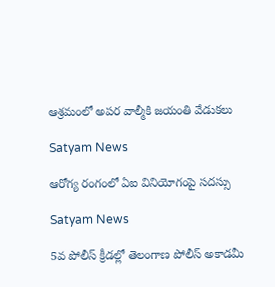ఆశ్రమంలో అపర వాల్మీకి జయంతి వేడుకలు

Satyam News

ఆరోగ్య రంగంలో ఏఐ వినియోగంపై సదస్సు

Satyam News

5వ పోలీస్ క్రీడల్లో తెలంగాణ పోలీస్ అకాడమీ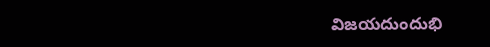విజయదుందుభి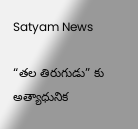Satyam News

“తల తిరుగుడు” కు అత్యాధునిక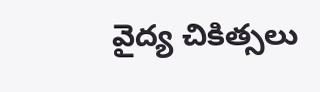వైద్య చికిత్సలు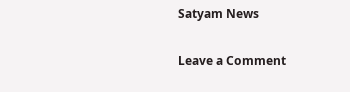Satyam News

Leave a Comment